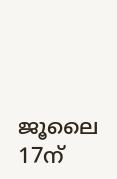ജൂലൈ 17ന്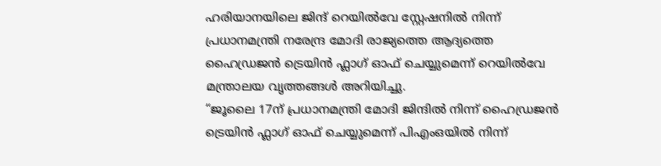ഹരിയാനയിലെ ജിന്ദ് റെയിൽവേ സ്റ്റേഷനിൽ നിന്ന് പ്രധാനമന്ത്രി നരേന്ദ്ര മോദി രാജ്യത്തെ ആദ്യത്തെ ഹൈഡ്രജൻ ട്രെയിൻ ഫ്ലാഗ് ഓഫ് ചെയ്യുമെന്ന് റെയിൽവേ മന്ത്രാലയ വൃത്തങ്ങൾ അറിയിച്ചു.
“ജൂലൈ 17ന് പ്രധാനമന്ത്രി മോദി ജിന്ദിൽ നിന്ന് ഹൈഡ്രജൻ ട്രെയിൻ ഫ്ലാഗ് ഓഫ് ചെയ്യുമെന്ന് പിഎംഒയിൽ നിന്ന്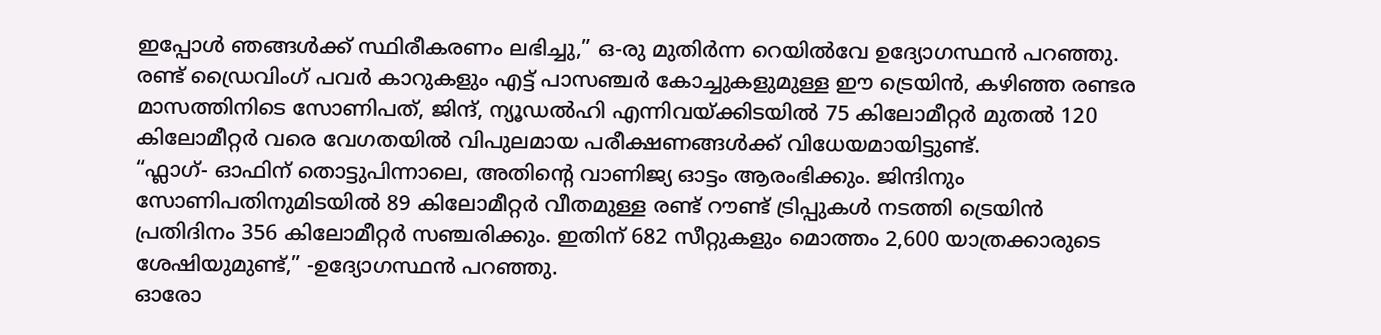ഇപ്പോൾ ഞങ്ങൾക്ക് സ്ഥിരീകരണം ലഭിച്ചു,” ഒ-രു മുതിർന്ന റെയിൽവേ ഉദ്യോഗസ്ഥൻ പറഞ്ഞു.
രണ്ട് ഡ്രൈവിംഗ് പവർ കാറുകളും എട്ട് പാസഞ്ചർ കോച്ചുകളുമുള്ള ഈ ട്രെയിൻ, കഴിഞ്ഞ രണ്ടര മാസത്തിനിടെ സോണിപത്, ജിന്ദ്, ന്യൂഡൽഹി എന്നിവയ്ക്കിടയിൽ 75 കിലോമീറ്റർ മുതൽ 120 കിലോമീറ്റർ വരെ വേഗതയിൽ വിപുലമായ പരീക്ഷണങ്ങൾക്ക് വിധേയമായിട്ടുണ്ട്.
“ഫ്ലാഗ്- ഓഫിന് തൊട്ടുപിന്നാലെ, അതിൻ്റെ വാണിജ്യ ഓട്ടം ആരംഭിക്കും. ജിന്ദിനും സോണിപതിനുമിടയിൽ 89 കിലോമീറ്റർ വീതമുള്ള രണ്ട് റൗണ്ട് ട്രിപ്പുകൾ നടത്തി ട്രെയിൻ പ്രതിദിനം 356 കിലോമീറ്റർ സഞ്ചരിക്കും. ഇതിന് 682 സീറ്റുകളും മൊത്തം 2,600 യാത്രക്കാരുടെ ശേഷിയുമുണ്ട്,” -ഉദ്യോഗസ്ഥൻ പറഞ്ഞു.
ഓരോ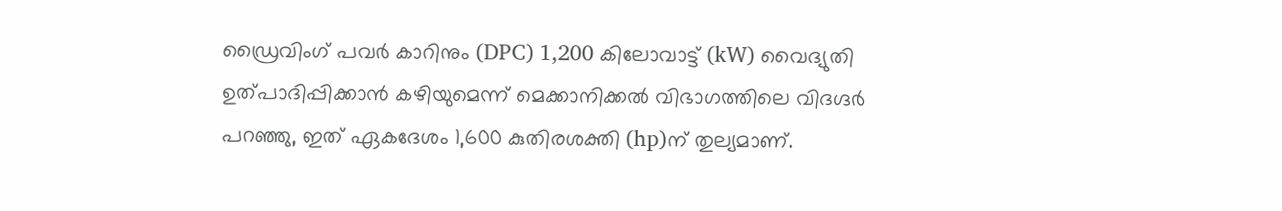ഡ്രൈവിംഗ് പവർ കാറിനും (DPC) 1,200 കിലോവാട്ട് (kW) വൈദ്യുതി ഉത്പാദിപ്പിക്കാൻ കഴിയുമെന്ന് മെക്കാനിക്കൽ വിഭാഗത്തിലെ വിദഗ്ദർ പറഞ്ഞു, ഇത് ഏകദേശം 1,600 കുതിരശക്തി (hp)ന് തുല്യമാണ്.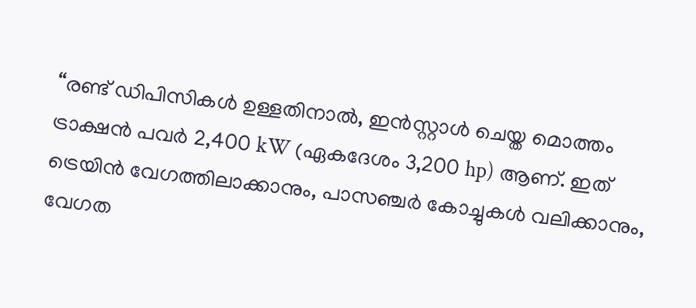“രണ്ട് ഡിപിസികൾ ഉള്ളതിനാൽ, ഇൻസ്റ്റാൾ ചെയ്ത മൊത്തം ട്രാക്ഷൻ പവർ 2,400 kW (ഏകദേശം 3,200 hp) ആണ്. ഇത് ട്രെയിൻ വേഗത്തിലാക്കാനും, പാസഞ്ചർ കോച്ചുകൾ വലിക്കാനും, വേഗത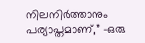നിലനിർത്താനും പര്യാപ്തമാണ്,” -ഒരു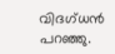വിദഗ്ധൻ പറഞ്ഞു.